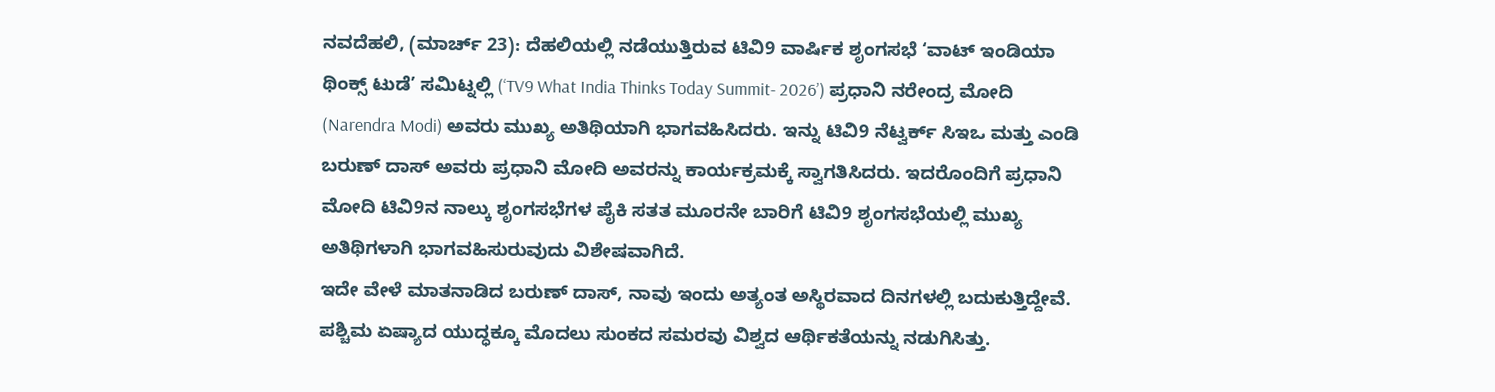ನವದೆಹಲಿ, (ಮಾರ್ಚ್ 23): ದೆಹಲಿಯಲ್ಲಿ ನಡೆಯುತ್ತಿರುವ ಟಿವಿ9 ವಾರ್ಷಿಕ ಶೃಂಗಸಭೆ ‘ವಾಟ್ ಇಂಡಿಯಾ ಥಿಂಕ್ಸ್ ಟುಡೆ’ ಸಮಿಟ್ನಲ್ಲಿ (‘TV9 What India Thinks Today Summit- 2026’) ಪ್ರಧಾನಿ ನರೇಂದ್ರ ಮೋದಿ (Narendra Modi) ಅವರು ಮುಖ್ಯ ಅತಿಥಿಯಾಗಿ ಭಾಗವಹಿಸಿದರು. ಇನ್ನು ಟಿವಿ9 ನೆಟ್ವರ್ಕ್ ಸಿಇಒ ಮತ್ತು ಎಂಡಿ ಬರುಣ್ ದಾಸ್ ಅವರು ಪ್ರಧಾನಿ ಮೋದಿ ಅವರನ್ನು ಕಾರ್ಯಕ್ರಮಕ್ಕೆ ಸ್ವಾಗತಿಸಿದರು. ಇದರೊಂದಿಗೆ ಪ್ರಧಾನಿ ಮೋದಿ ಟಿವಿ9ನ ನಾಲ್ಕು ಶೃಂಗಸಭೆಗಳ ಪೈಕಿ ಸತತ ಮೂರನೇ ಬಾರಿಗೆ ಟಿವಿ9 ಶೃಂಗಸಭೆಯಲ್ಲಿ ಮುಖ್ಯ ಅತಿಥಿಗಳಾಗಿ ಭಾಗವಹಿಸುರುವುದು ವಿಶೇಷವಾಗಿದೆ.
ಇದೇ ವೇಳೆ ಮಾತನಾಡಿದ ಬರುಣ್ ದಾಸ್, ನಾವು ಇಂದು ಅತ್ಯಂತ ಅಸ್ಥಿರವಾದ ದಿನಗಳಲ್ಲಿ ಬದುಕುತ್ತಿದ್ದೇವೆ. ಪಶ್ಚಿಮ ಏಷ್ಯಾದ ಯುದ್ಧಕ್ಕೂ ಮೊದಲು ಸುಂಕದ ಸಮರವು ವಿಶ್ವದ ಆರ್ಥಿಕತೆಯನ್ನು ನಡುಗಿಸಿತ್ತು.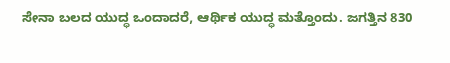ಸೇನಾ ಬಲದ ಯುದ್ಧ ಒಂದಾದರೆ, ಆರ್ಥಿಕ ಯುದ್ಧ ಮತ್ತೊಂದು. ಜಗತ್ತಿನ 830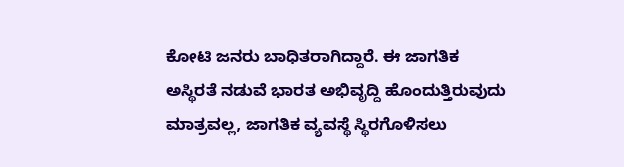ಕೋಟಿ ಜನರು ಬಾಧಿತರಾಗಿದ್ದಾರೆ. ಈ ಜಾಗತಿಕ ಅಸ್ಥಿರತೆ ನಡುವೆ ಭಾರತ ಅಭಿವೃದ್ದಿ ಹೊಂದುತ್ತಿರುವುದು ಮಾತ್ರವಲ್ಲ, ಜಾಗತಿಕ ವ್ಯವಸ್ಥೆ ಸ್ಥಿರಗೊಳಿಸಲು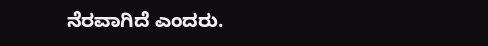ನೆರವಾಗಿದೆ ಎಂದರು.